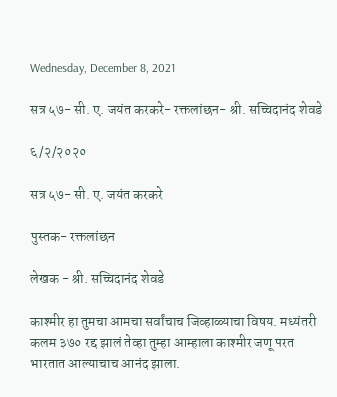Wednesday, December 8, 2021

सत्र ५७- सी. ए. जयंत करकरे- रक्तलांछन- श्री. सच्चिदानंद शेवडे

६/२/२०२०

सत्र ५७- सी. ए. जयंत करकरे

पुस्तक- रक्तलांछन

लेखक - श्री. सच्चिदानंद शेवडे

काश्मीर हा तुमचा आमचा सर्वांचाच जिव्हाळ्याचा विषय. मध्यंतरी कलम ३७० रद्द झालं तेव्हा तुम्हा आम्हाला काश्मीर जणू परत भारतात आल्याचाच आनंद झाला.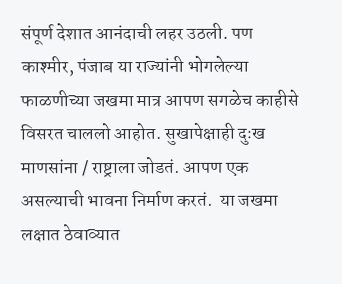संपूर्ण देशात आनंदाची लहर उठली. पण काश्मीर, पंजाब या राज्यांनी भोगलेल्या फाळणीच्या जखमा मात्र आपण सगळेच काहीसे विसरत चाललो आहोत. सुखापेक्षाही दुःख माणसांना / राष्ट्राला जोडतं. आपण एक असल्याची भावना निर्माण करतं.  या जखमा लक्षात ठेवाव्यात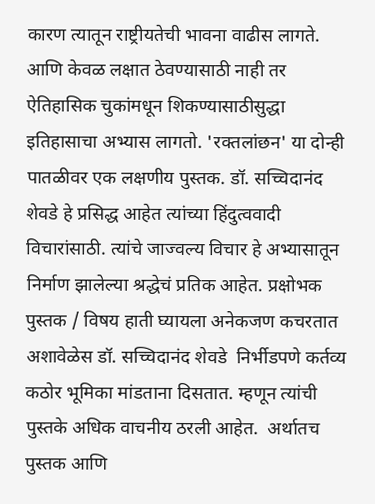कारण त्यातून राष्ट्रीयतेची भावना वाढीस लागते. आणि केवळ लक्षात ठेवण्यासाठी नाही तर ऐतिहासिक चुकांमधून शिकण्यासाठीसुद्धा इतिहासाचा अभ्यास लागतो. 'रक्तलांछन' या दोन्ही पातळीवर एक लक्षणीय पुस्तक. डॉ. सच्चिदानंद शेवडे हे प्रसिद्ध आहेत त्यांच्या हिंदुत्ववादी विचारांसाठी. त्यांचे जाज्वल्य विचार हे अभ्यासातून निर्माण झालेल्या श्रद्धेचं प्रतिक आहेत. प्रक्षोभक पुस्तक / विषय हाती घ्यायला अनेकजण कचरतात अशावेळेस डॉ. सच्चिदानंद शेवडे  निर्भीडपणे कर्तव्य कठोर भूमिका मांडताना दिसतात. म्हणून त्यांची पुस्तके अधिक वाचनीय ठरली आहेत.  अर्थातच पुस्तक आणि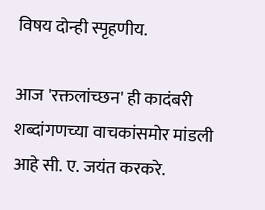विषय दोन्ही स्पृहणीय.

आज 'रक्तलांच्छन' ही कादंबरी शब्दांगणच्या वाचकांसमोर मांडली आहे सी. ए. जयंत करकरे.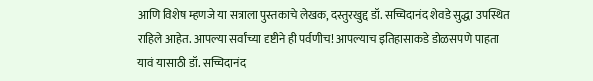आणि विशेष म्हणजे या सत्राला पुस्तकाचे लेखक, दस्तुरखुद्द डॉ. सच्चिदानंद शेवडे सुद्धा उपस्थित राहिले आहेत. आपल्या सर्वांच्या दृष्टीने ही पर्वणीच! आपल्याच इतिहासाकडे डोळसपणे पाहता यावं यासाठी डॉ. सच्चिदानंद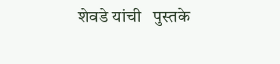शेवडे यांची   पुस्तके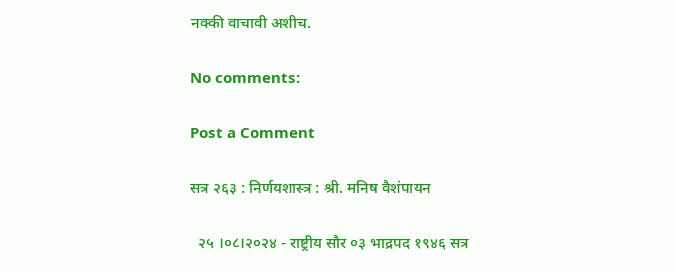नक्की वाचावी अशीच.

No comments:

Post a Comment

सत्र २६३ : निर्णयशास्त्र : श्री. मनिष वैशंपायन

  २५ ।०८।२०२४ - राष्ट्रीय सौर ०३ भाद्रपद १९४६ सत्र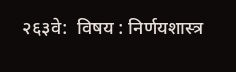२६३वे:  विषय : निर्णयशास्त्र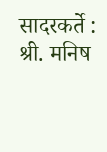सादरकर्ते : श्री. मनिष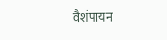वैशंपायन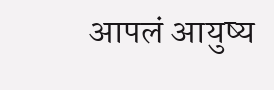आपलं आयुष्य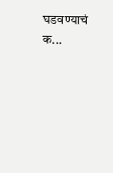घडवण्याचं क...